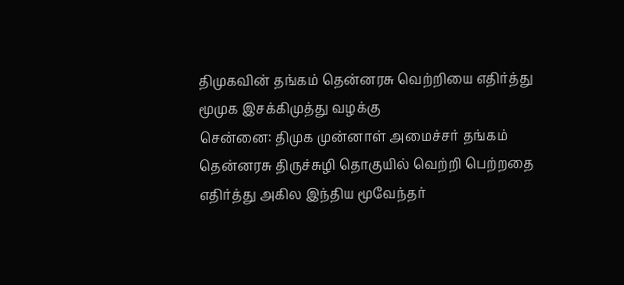திமுகவின் தங்கம் தென்னரசு வெற்றியை எதிர்த்து மூமுக இசக்கிமுத்து வழக்கு
சென்னை: திமுக முன்னாள் அமைச்சர் தங்கம் தென்னரசு திருச்சுழி தொகுயில் வெற்றி பெற்றதை எதிர்த்து அகில இந்திய மூவேந்தர்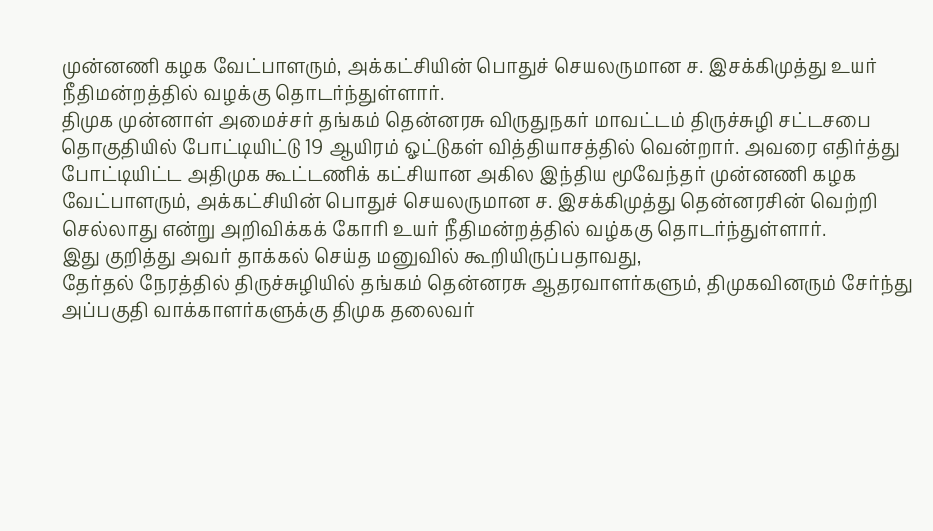முன்னணி கழக வேட்பாளரும், அக்கட்சியின் பொதுச் செயலருமான ச. இசக்கிமுத்து உயர் நீதிமன்றத்தில் வழக்கு தொடர்ந்துள்ளார்.
திமுக முன்னாள் அமைச்சர் தங்கம் தென்னரசு விருதுநகர் மாவட்டம் திருச்சுழி சட்டசபை தொகுதியில் போட்டியிட்டு 19 ஆயிரம் ஓட்டுகள் வித்தியாசத்தில் வென்றார். அவரை எதிர்த்து போட்டியிட்ட அதிமுக கூட்டணிக் கட்சியான அகில இந்திய மூவேந்தர் முன்னணி கழக வேட்பாளரும், அக்கட்சியின் பொதுச் செயலருமான ச. இசக்கிமுத்து தென்னரசின் வெற்றி செல்லாது என்று அறிவிக்கக் கோரி உயர் நீதிமன்றத்தில் வழ்ககு தொடர்ந்துள்ளார்.
இது குறித்து அவர் தாக்கல் செய்த மனுவில் கூறியிருப்பதாவது,
தேர்தல் நேரத்தில் திருச்சுழியில் தங்கம் தென்னரசு ஆதரவாளர்களும், திமுகவினரும் சேர்ந்து அப்பகுதி வாக்காளர்களுக்கு திமுக தலைவர்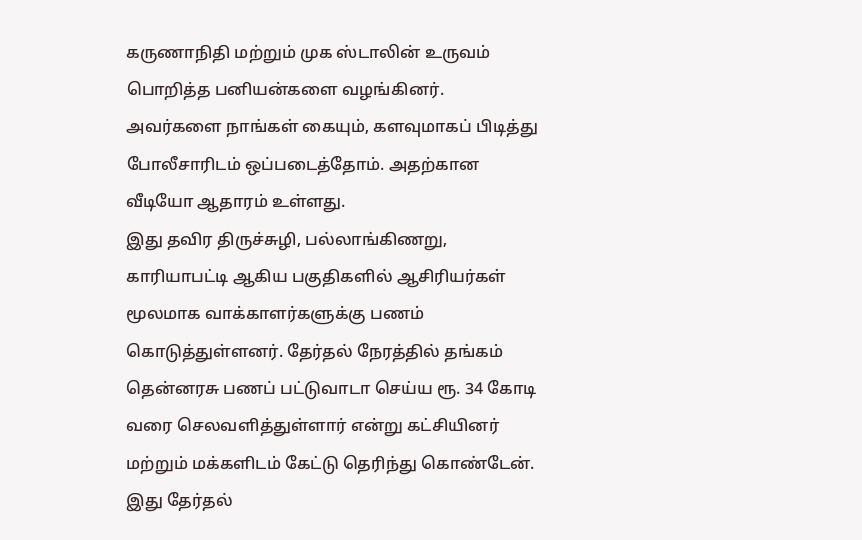கருணாநிதி மற்றும் முக ஸ்டாலின் உருவம் பொறித்த பனியன்களை வழங்கினர். அவர்களை நாங்கள் கையும், களவுமாகப் பிடித்து போலீசாரிடம் ஒப்படைத்தோம். அதற்கான வீடியோ ஆதாரம் உள்ளது.
இது தவிர திருச்சுழி, பல்லாங்கிணறு, காரியாபட்டி ஆகிய பகுதிகளில் ஆசிரியர்கள் மூலமாக வாக்காளர்களுக்கு பணம் கொடுத்துள்ளனர். தேர்தல் நேரத்தில் தங்கம் தென்னரசு பணப் பட்டுவாடா செய்ய ரூ. 34 கோடி வரை செலவளித்துள்ளார் என்று கட்சியினர் மற்றும் மக்களிடம் கேட்டு தெரிந்து கொண்டேன்.
இது தேர்தல்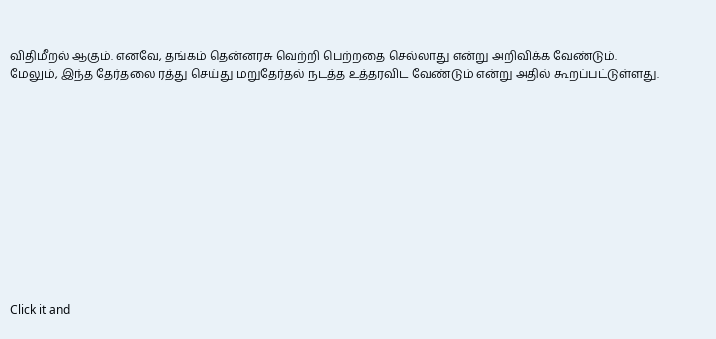விதிமீறல் ஆகும். எனவே, தங்கம் தென்னரசு வெற்றி பெற்றதை செல்லாது என்று அறிவிக்க வேண்டும். மேலும், இந்த தேர்தலை ரத்து செய்து மறுதேர்தல் நடத்த உத்தரவிட வேண்டும் என்று அதில் கூறப்பட்டுள்ளது.












Click it and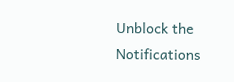Unblock the Notifications